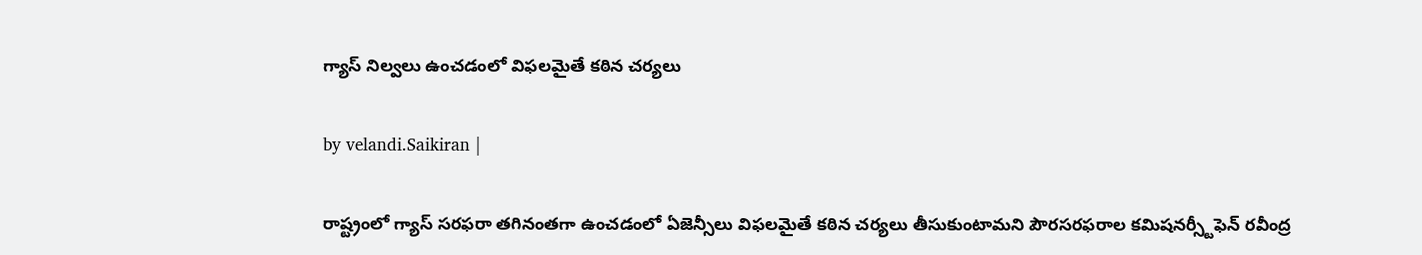గ్యాస్ నిల్వలు ఉంచడంలో విఫలమైతే కఠిన చర్యలు

by velandi.Saikiran |

రాష్ట్రంలో గ్యాస్ సరఫరా తగినంతగా ఉంచడంలో ఏజెన్సీలు విఫలమైతే కఠిన చర్యలు తీసుకుంటామని పౌరసరఫరాల కమిషనర్స్టీఫెన్ రవీంద్ర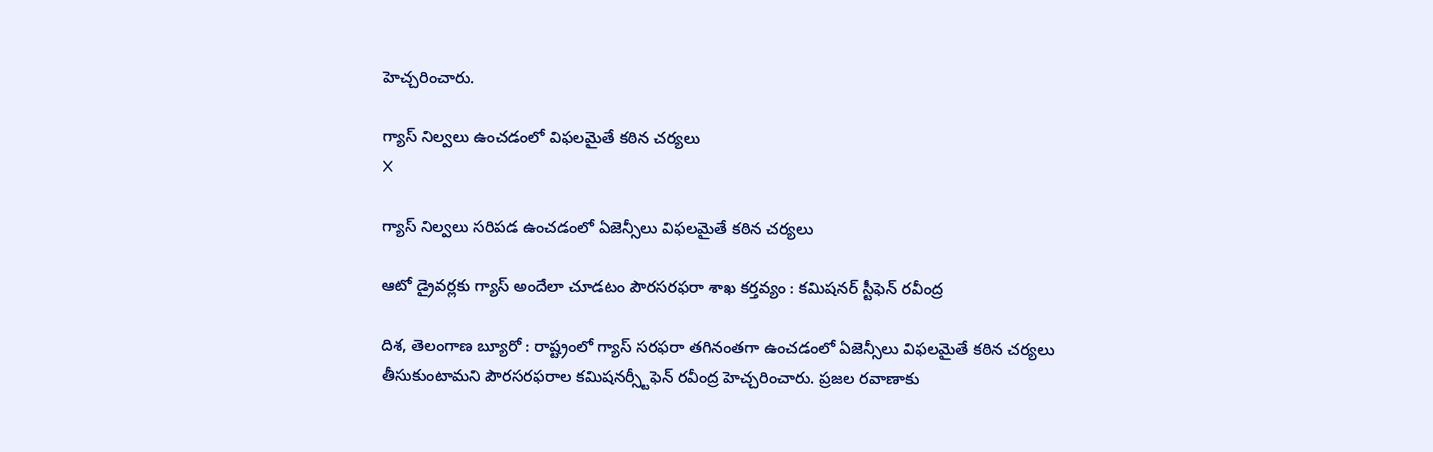హెచ్చరించారు.

గ్యాస్ నిల్వలు ఉంచడంలో విఫలమైతే కఠిన చర్యలు
X

గ్యాస్ నిల్వలు సరిపడ ఉంచడంలో ఏజెన్సీలు విఫలమైతే కఠిన చర్యలు

ఆటో డ్రైవర్లకు గ్యాస్ అందేలా చూడటం పౌరసరఫరా శాఖ కర్తవ్యం : కమిషనర్ స్టీఫెన్ రవీంద్ర

దిశ, తెలంగాణ బ్యూరో : రాష్ట్రంలో గ్యాస్ సరఫరా తగినంతగా ఉంచడంలో ఏజెన్సీలు విఫలమైతే కఠిన చర్యలు తీసుకుంటామని పౌరసరఫరాల కమిషనర్స్టీఫెన్ రవీంద్ర హెచ్చరించారు. ప్రజల రవాణాకు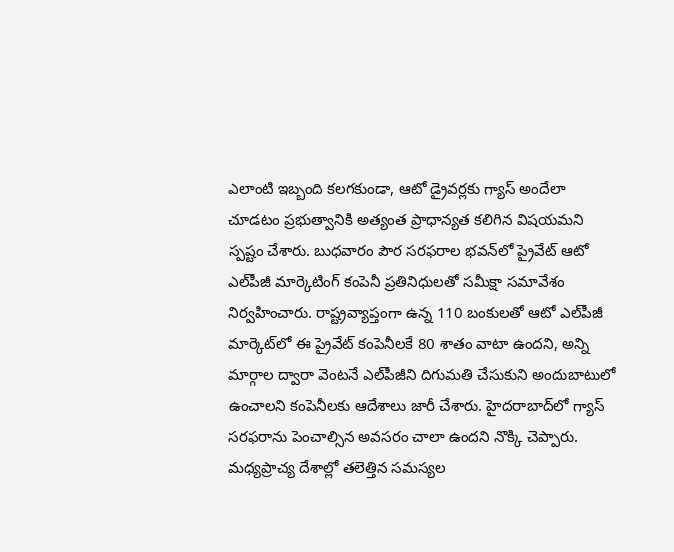ఎలాంటి ఇబ్బంది కలగకుండా, ఆటో డ్రైవర్లకు గ్యాస్ అందేలా చూడటం ప్రభుత్వానికి అత్యంత ప్రాధాన్యత కలిగిన విషయమని స్పష్టం చేశారు. బుధవారం పౌర సరఫరాల భవన్‌లో ప్రైవేట్ ఆటో ఎల్‌పీజీ మార్కెటింగ్ కంపెనీ ప్రతినిధులతో సమీక్షా సమావేశం నిర్వహించారు. రాష్ట్రవ్యాప్తంగా ఉన్న 110 బంకులతో ఆటో ఎల్‌పీజీ మార్కెట్‌లో ఈ ప్రైవేట్ కంపెనీలకే 80 శాతం వాటా ఉందని, అన్ని మార్గాల ద్వారా వెంటనే ఎల్‌పీజీని దిగుమతి చేసుకుని అందుబాటులో ఉంచాలని కంపెనీలకు ఆదేశాలు జారీ చేశారు. హైదరాబాద్‌లో గ్యాస్ సరఫరాను పెంచాల్సిన అవసరం చాలా ఉందని నొక్కి చెప్పారు. మధ్యప్రాచ్య దేశాల్లో తలెత్తిన సమస్యల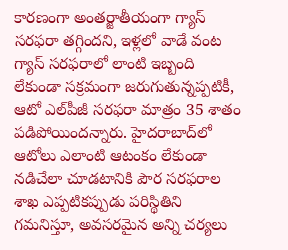కారణంగా అంతర్జాతీయంగా గ్యాస్ సరఫరా తగ్గిందని, ఇళ్లలో వాడే వంట గ్యాస్ సరఫరాలో లాంటి ఇబ్బంది లేకుండా సక్రమంగా జరుగుతున్నప్పటికీ, ఆటో ఎల్‌పీజీ సరఫరా మాత్రం 35 శాతం పడిపోయిందన్నారు. హైదరాబాద్‌లో ఆటోలు ఎలాంటి ఆటంకం లేకుండా నడిచేలా చూడటానికి పౌర సరఫరాల శాఖ ఎప్పటికప్పుడు పరిస్థితిని గమనిస్తూ, అవసరమైన అన్ని చర్యలు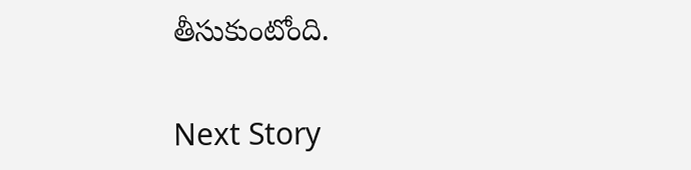తీసుకుంటోంది.

Next Story